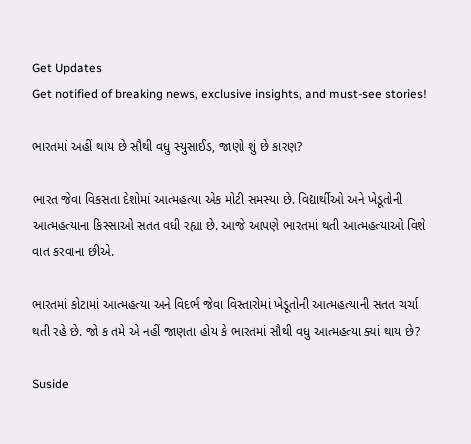Get Updates
Get notified of breaking news, exclusive insights, and must-see stories!

ભારતમાં અહીં થાય છે સૌથી વધુ સ્યુસાઈડ, જાણો શું છે કારણ?

ભારત જેવા વિકસતા દેશોમાં આત્મહત્યા એક મોટી સમસ્યા છે. વિદ્યાર્થીઓ અને ખેડૂતોની આત્મહત્યાના કિસ્સાઓ સતત વધી રહ્યા છે. આજે આપણે ભારતમાં થતી આત્મહત્યાઓ વિશે વાત કરવાના છીએ.

ભારતમાં કોટામાં આત્મહત્યા અને વિદર્ભ જેવા વિસ્તારોમાં ખેડૂતોની આત્મહત્યાની સતત ચર્ચા થતી રહે છે. જો ક તમે એ નહીં જાણતા હોય કે ભારતમાં સૌથી વધુ આત્મહત્યા ક્યાં થાય છે?

Suside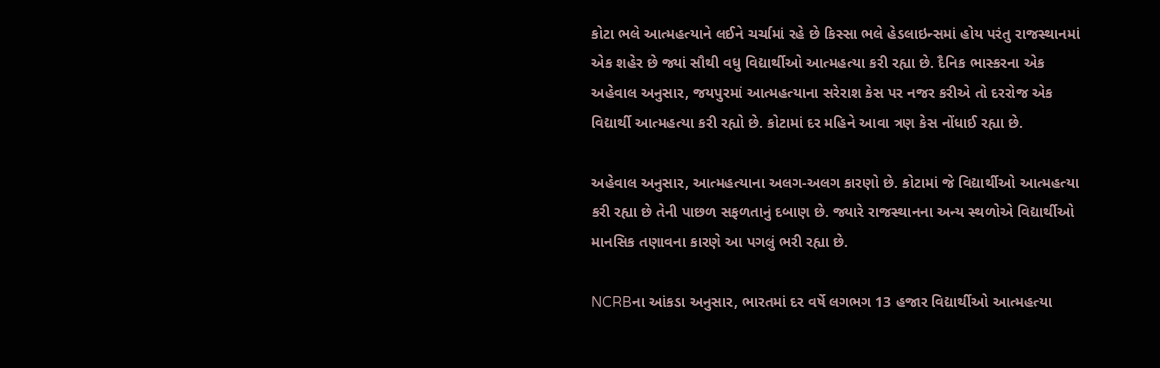કોટા ભલે આત્મહત્યાને લઈને ચર્ચામાં રહે છે કિસ્સા ભલે હેડલાઇન્સમાં હોય પરંતુ રાજસ્થાનમાં એક શહેર છે જ્યાં સૌથી વધુ વિદ્યાર્થીઓ આત્મહત્યા કરી રહ્યા છે. દૈનિક ભાસ્કરના એક અહેવાલ અનુસાર, જયપુરમાં આત્મહત્યાના સરેરાશ કેસ પર નજર કરીએ તો દરરોજ એક વિદ્યાર્થી આત્મહત્યા કરી રહ્યો છે. કોટામાં દર મહિને આવા ત્રણ કેસ નોંધાઈ રહ્યા છે.

અહેવાલ અનુસાર, આત્મહત્યાના અલગ-અલગ કારણો છે. કોટામાં જે વિદ્યાર્થીઓ આત્મહત્યા કરી રહ્યા છે તેની પાછળ સફળતાનું દબાણ છે. જ્યારે રાજસ્થાનના અન્ય સ્થળોએ વિદ્યાર્થીઓ માનસિક તણાવના કારણે આ પગલું ભરી રહ્યા છે.

NCRBના આંકડા અનુસાર, ભારતમાં દર વર્ષે લગભગ 13 હજાર વિદ્યાર્થીઓ આત્મહત્યા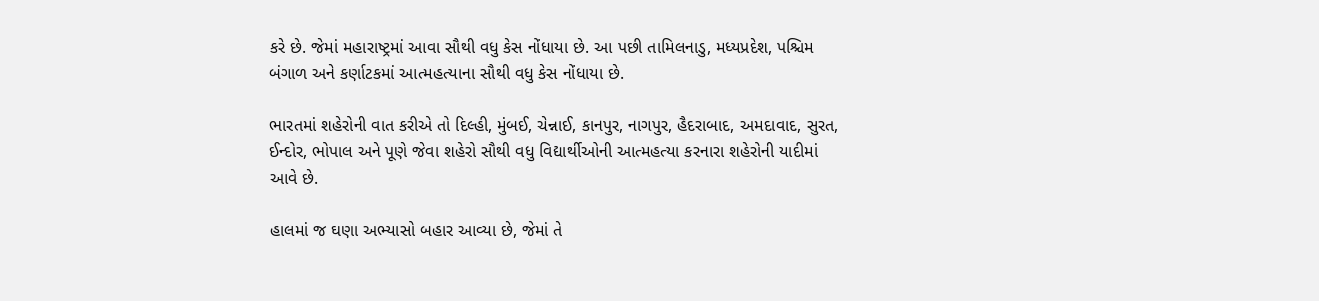કરે છે. જેમાં મહારાષ્ટ્રમાં આવા સૌથી વધુ કેસ નોંધાયા છે. આ પછી તામિલનાડુ, મધ્યપ્રદેશ, પશ્ચિમ બંગાળ અને કર્ણાટકમાં આત્મહત્યાના સૌથી વધુ કેસ નોંધાયા છે.

ભારતમાં શહેરોની વાત કરીએ તો દિલ્હી, મુંબઈ, ચેન્નાઈ, કાનપુર, નાગપુર, હૈદરાબાદ, અમદાવાદ, સુરત, ઈન્દોર, ભોપાલ અને પૂણે જેવા શહેરો સૌથી વધુ વિદ્યાર્થીઓની આત્મહત્યા કરનારા શહેરોની યાદીમાં આવે છે.

હાલમાં જ ઘણા અભ્યાસો બહાર આવ્યા છે, જેમાં તે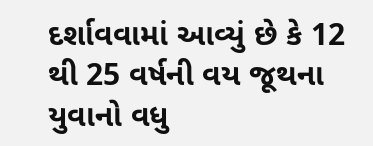દર્શાવવામાં આવ્યું છે કે 12 થી 25 વર્ષની વય જૂથના યુવાનો વધુ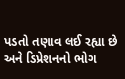પડતો તણાવ લઈ રહ્યા છે અને ડિપ્રેશનનો ભોગ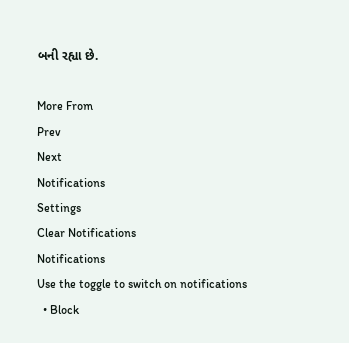બની રહ્યા છે.

More From
Prev
Next
Notifications
Settings
Clear Notifications
Notifications
Use the toggle to switch on notifications
  • Block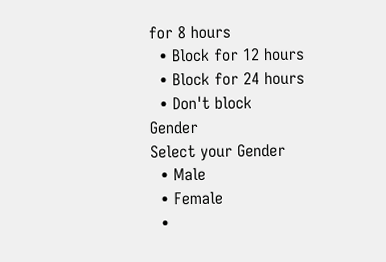for 8 hours
  • Block for 12 hours
  • Block for 24 hours
  • Don't block
Gender
Select your Gender
  • Male
  • Female
  •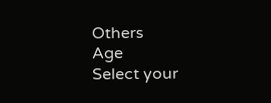Others
Age
Select your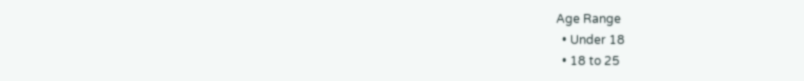Age Range
  • Under 18
  • 18 to 25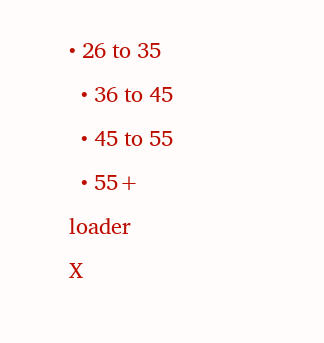• 26 to 35
  • 36 to 45
  • 45 to 55
  • 55+
loader
X